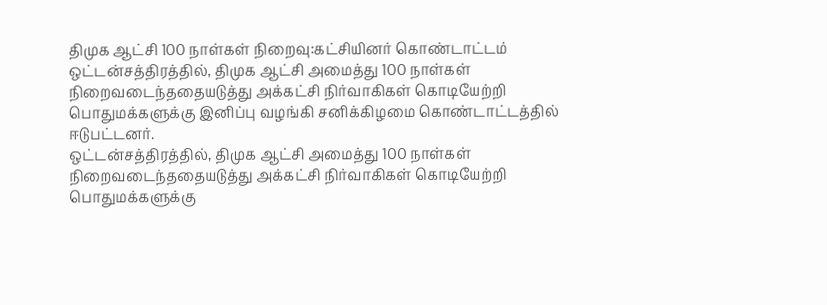திமுக ஆட்சி 100 நாள்கள் நிறைவு:கட்சியினர் கொண்டாட்டம்
ஒட்டன்சத்திரத்தில், திமுக ஆட்சி அமைத்து 100 நாள்கள் நிறைவடைந்ததையடுத்து அக்கட்சி நிர்வாகிகள் கொடியேற்றி பொதுமக்களுக்கு இனிப்பு வழங்கி சனிக்கிழமை கொண்டாட்டத்தில் ஈடுபட்டனர்.
ஒட்டன்சத்திரத்தில், திமுக ஆட்சி அமைத்து 100 நாள்கள் நிறைவடைந்ததையடுத்து அக்கட்சி நிர்வாகிகள் கொடியேற்றி பொதுமக்களுக்கு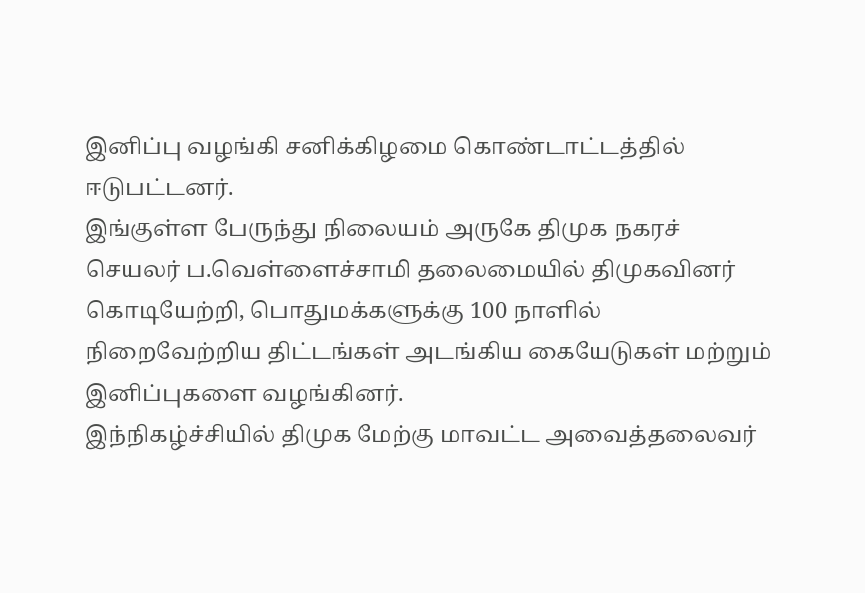இனிப்பு வழங்கி சனிக்கிழமை கொண்டாட்டத்தில் ஈடுபட்டனர்.
இங்குள்ள பேருந்து நிலையம் அருகே திமுக நகரச் செயலர் ப.வெள்ளைச்சாமி தலைமையில் திமுகவினர் கொடியேற்றி, பொதுமக்களுக்கு 100 நாளில் நிறைவேற்றிய திட்டங்கள் அடங்கிய கையேடுகள் மற்றும் இனிப்புகளை வழங்கினர்.
இந்நிகழ்ச்சியில் திமுக மேற்கு மாவட்ட அவைத்தலைவர்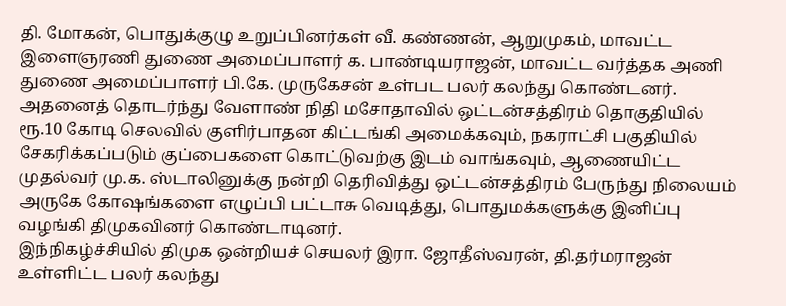தி. மோகன், பொதுக்குழு உறுப்பினர்கள் வீ. கண்ணன், ஆறுமுகம், மாவட்ட இளைஞரணி துணை அமைப்பாளர் க. பாண்டியராஜன், மாவட்ட வர்த்தக அணி துணை அமைப்பாளர் பி.கே. முருகேசன் உள்பட பலர் கலந்து கொண்டனர்.
அதனைத் தொடர்ந்து வேளாண் நிதி மசோதாவில் ஒட்டன்சத்திரம் தொகுதியில் ரூ.10 கோடி செலவில் குளிர்பாதன கிட்டங்கி அமைக்கவும், நகராட்சி பகுதியில் சேகரிக்கப்படும் குப்பைகளை கொட்டுவற்கு இடம் வாங்கவும், ஆணையிட்ட முதல்வர் மு.க. ஸ்டாலினுக்கு நன்றி தெரிவித்து ஒட்டன்சத்திரம் பேருந்து நிலையம் அருகே கோஷங்களை எழுப்பி பட்டாசு வெடித்து, பொதுமக்களுக்கு இனிப்பு வழங்கி திமுகவினர் கொண்டாடினர்.
இந்நிகழ்ச்சியில் திமுக ஒன்றியச் செயலர் இரா. ஜோதீஸ்வரன், தி.தர்மராஜன் உள்ளிட்ட பலர் கலந்து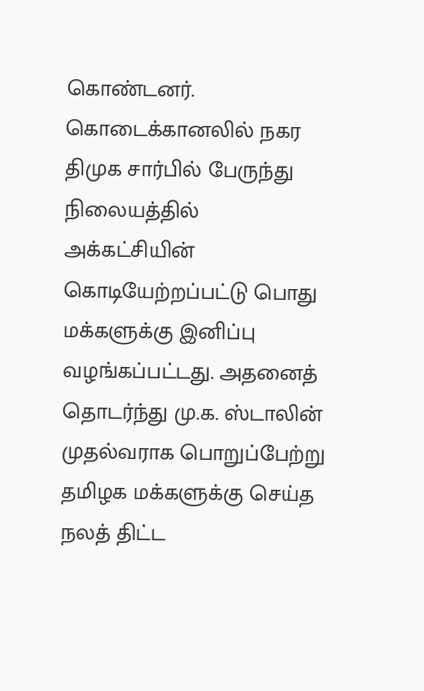கொண்டனர்.
கொடைக்கானலில் நகர திமுக சார்பில் பேருந்து நிலையத்தில் அக்கட்சியின் கொடியேற்றப்பட்டு பொது மக்களுக்கு இனிப்பு வழங்கப்பட்டது. அதனைத் தொடர்ந்து மு.க. ஸ்டாலின் முதல்வராக பொறுப்பேற்று தமிழக மக்களுக்கு செய்த நலத் திட்ட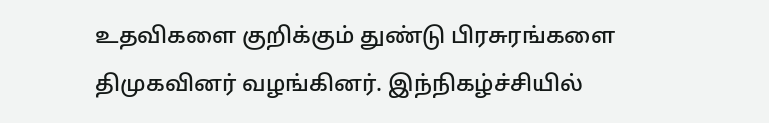உதவிகளை குறிக்கும் துண்டு பிரசுரங்களை திமுகவினர் வழங்கினர். இந்நிகழ்ச்சியில்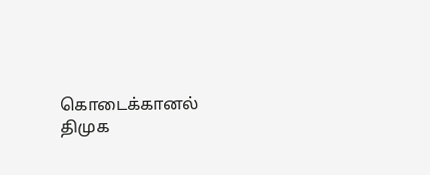கொடைக்கானல் திமுக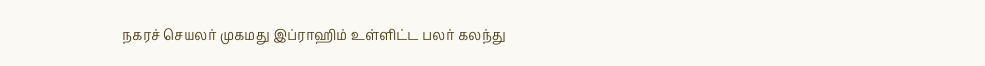நகரச் செயலர் முகமது இப்ராஹிம் உள்ளிட்ட பலர் கலந்து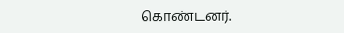கொண்டனர்.